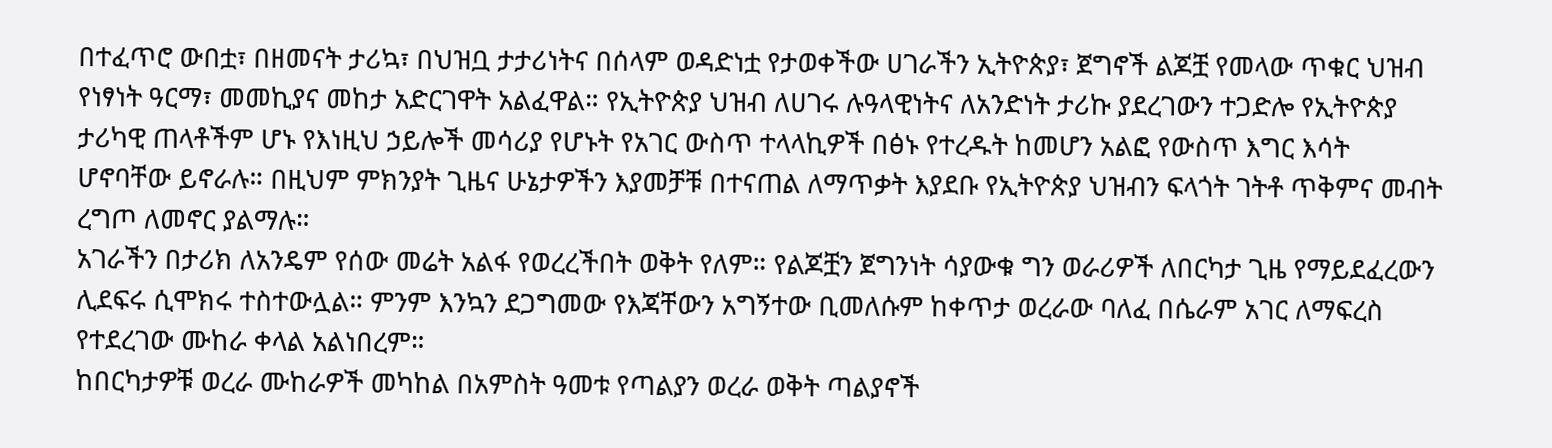በተፈጥሮ ውበቷ፣ በዘመናት ታሪኳ፣ በህዝቧ ታታሪነትና በሰላም ወዳድነቷ የታወቀችው ሀገራችን ኢትዮጵያ፣ ጀግኖች ልጆቿ የመላው ጥቁር ህዝብ የነፃነት ዓርማ፣ መመኪያና መከታ አድርገዋት አልፈዋል። የኢትዮጵያ ህዝብ ለሀገሩ ሉዓላዊነትና ለአንድነት ታሪኩ ያደረገውን ተጋድሎ የኢትዮጵያ ታሪካዊ ጠላቶችም ሆኑ የእነዚህ ኃይሎች መሳሪያ የሆኑት የአገር ውስጥ ተላላኪዎች በፅኑ የተረዱት ከመሆን አልፎ የውስጥ እግር እሳት ሆኖባቸው ይኖራሉ። በዚህም ምክንያት ጊዜና ሁኔታዎችን እያመቻቹ በተናጠል ለማጥቃት እያደቡ የኢትዮጵያ ህዝብን ፍላጎት ገትቶ ጥቅምና መብት ረግጦ ለመኖር ያልማሉ።
አገራችን በታሪክ ለአንዴም የሰው መሬት አልፋ የወረረችበት ወቅት የለም። የልጆቿን ጀግንነት ሳያውቁ ግን ወራሪዎች ለበርካታ ጊዜ የማይደፈረውን ሊደፍሩ ሲሞክሩ ተስተውሏል። ምንም እንኳን ደጋግመው የእጃቸውን አግኝተው ቢመለሱም ከቀጥታ ወረራው ባለፈ በሴራም አገር ለማፍረስ የተደረገው ሙከራ ቀላል አልነበረም።
ከበርካታዎቹ ወረራ ሙከራዎች መካከል በአምስት ዓመቱ የጣልያን ወረራ ወቅት ጣልያኖች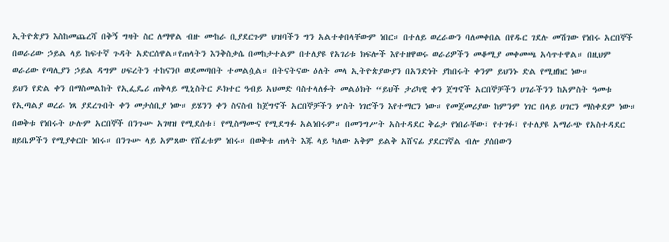ኢትዮጵያን እስከመጨረሻ በቅኝ ግዛት ስር ለማዋል ብዙ ሙከራ ቢያደርጉም ህዝባችን ግን አልተቀበላቸውም ነበር። በተለይ ወረራውን ባለመቀበል በየዱር ገደሉ መሽገው የነበሩ አርበኞች በወራሪው ኃይል ላይ ከፍተኛ ጉዳት አድርሰዋል።የጠላትን እንቅስቃሴ በመከታተልም በተለያዩ የአገሪቱ ክፍሎች እየተዘዋወሩ ወራሪዎችን መቆሚያ መቀመጫ አሳጥተዋል። በዚህም ወራሪው የጣሊያን ኃይል ዳግም ሀፍረትን ተከናንቦ ወደመጣበት ተመልሷል። በትናትናው ዕለት መላ ኢትዮጵያውያን በአንድነት ያከበሩት ቀንም ይህንኑ ድል የሚዘክር ነው።
ይህን የድል ቀን በማስመልከት የኢፌዴሪ ጠቅላይ ሚኒስትር ዶክተር ዓብይ አህመድ ባስተላለፉት መልዕክት “ይህች ታሪካዊ ቀን ጀግኖች አርበኞቻችን ሀገራችንን ከአምስት ዓመቱ የኢጣልያ ወረራ ነጻ ያደረጉበት ቀን መታሰቢያ ነው። ይሄንን ቀን ስናስብ ከጀግኖች አርበኞቻችን ሦስት ነገሮችን እየተማርን ነው። የመጀመሪያው ከምንም ነገር በላይ ሀገርን ማስቀደም ነው።
በወቅቱ የነበሩት ሁሉም አርበኞች በንጉሡ አገዛዝ የሚደሰቱ፣ የሚስማሙና የሚደግፉ አልነበሩም። በመንግሥት አስተዳደር ቅሬታ የነበራቸው፣ የተገፉ፣ የተለያዩ አማራጭ የአስተዳደር ዘይቤዎችን የሚያቀርቡ ነበሩ። በንጉሡ ላይ አምጸው የሸፈቱም ነበሩ። በወቅቱ ጠላት እጁ ላይ ካለው አቅም ይልቅ አሸናፊ ያደርገኛል ብሎ ያሰበውን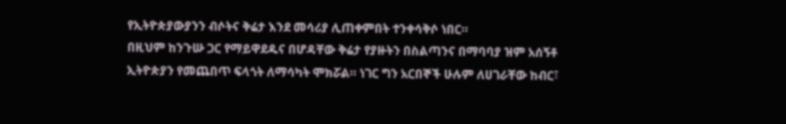የኢትዮጵያውያንን ብሶትና ቅሬታ እንደ መሳሪያ ሊጠቀምበት ተንቀሳቅሶ ነበር።
በዚህም ከንጉሡ ጋር የማይዋደዱና በሆዳቸው ቅሬታ የያዙትን በስልጣንና በማባባያ ዝም አሰኝቶ ኢትዮጵያን የመጨበጥ ፍላጎት ለማሳካት ሞክሯል። ነገር ግን አርበኞች ሁሉም ለሀገራቸው ከብር፣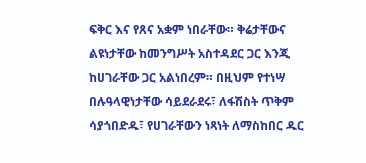ፍቅር እና የጸና አቋም ነበራቸው። ቅሬታቸውና ልዩነታቸው ከመንግሥት አስተዳደር ጋር እንጂ ከሀገራቸው ጋር አልነበረም። በዚህም የተነሣ በሉዓላዊነታቸው ሳይደራደሩ፣ ለፋሽስት ጥቅም ሳያጎበድዱ፣ የሀገራቸውን ነጻነት ለማስከበር ዱር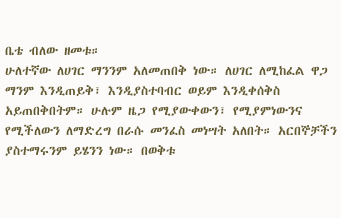ቤቴ ብለው ዘመቱ።
ሁለተኛው ለሀገር ማንንም አለመጠበቅ ነው። ለሀገር ለሚከፈል ዋጋ ማንም እንዲጠይቅ፣ እንዲያስተባብር ወይም እንዲቀሰቅስ አይጠበቅበትም። ሁሉም ዜጋ የሚያውቀውን፣ የሚያምነውንና የሚችለውን ለማድረግ በራሱ መንፈስ መነሣት አለበት። አርበኞቻችን ያስተማሩንም ይሄንን ነው። በወቅቱ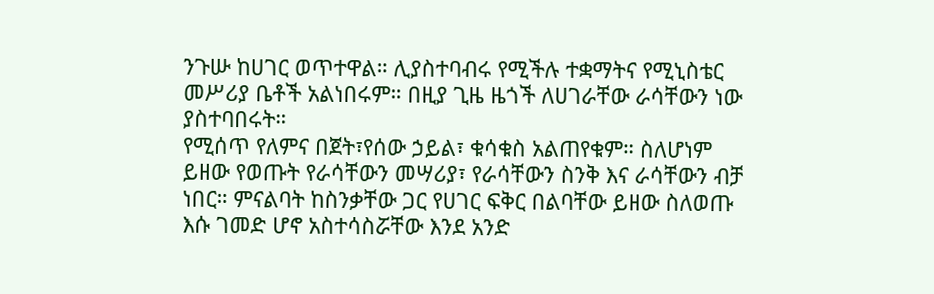ንጉሡ ከሀገር ወጥተዋል። ሊያስተባብሩ የሚችሉ ተቋማትና የሚኒስቴር መሥሪያ ቤቶች አልነበሩም። በዚያ ጊዜ ዜጎች ለሀገራቸው ራሳቸውን ነው ያስተባበሩት።
የሚሰጥ የለምና በጀት፣የሰው ኃይል፣ ቁሳቁስ አልጠየቁም። ስለሆነም ይዘው የወጡት የራሳቸውን መሣሪያ፣ የራሳቸውን ስንቅ እና ራሳቸውን ብቻ ነበር። ምናልባት ከስንቃቸው ጋር የሀገር ፍቅር በልባቸው ይዘው ስለወጡ እሱ ገመድ ሆኖ አስተሳስሯቸው እንደ አንድ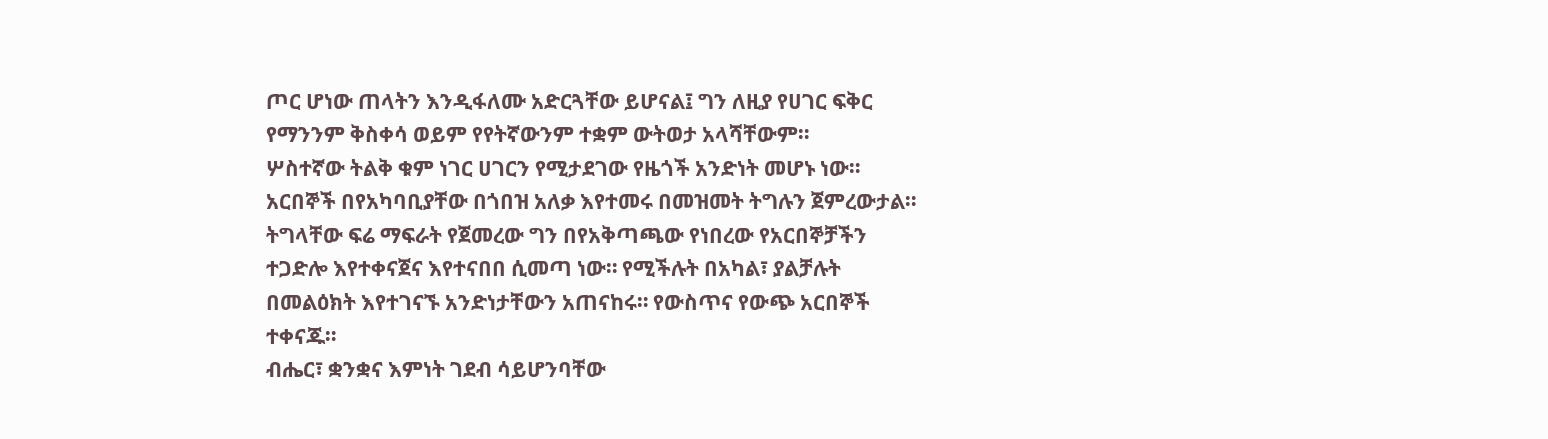ጦር ሆነው ጠላትን እንዲፋለሙ አድርጓቸው ይሆናል፤ ግን ለዚያ የሀገር ፍቅር የማንንም ቅስቀሳ ወይም የየትኛውንም ተቋም ውትወታ አላሻቸውም።
ሦስተኛው ትልቅ ቁም ነገር ሀገርን የሚታደገው የዜጎች አንድነት መሆኑ ነው። አርበኞች በየአካባቢያቸው በጎበዝ አለቃ እየተመሩ በመዝመት ትግሉን ጀምረውታል። ትግላቸው ፍሬ ማፍራት የጀመረው ግን በየአቅጣጫው የነበረው የአርበኞቻችን ተጋድሎ እየተቀናጀና እየተናበበ ሲመጣ ነው። የሚችሉት በአካል፣ ያልቻሉት በመልዕክት እየተገናኙ አንድነታቸውን አጠናከሩ። የውስጥና የውጭ አርበኞች ተቀናጁ።
ብሔር፣ ቋንቋና እምነት ገደብ ሳይሆንባቸው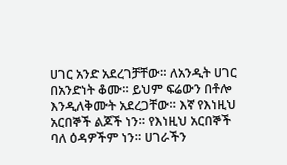ሀገር አንድ አደረገቻቸው። ለአንዲት ሀገር በአንድነት ቆሙ። ይህም ፍሬውን በቶሎ እንዲለቅሙት አደረጋቸው። እኛ የእነዚህ አርበኞች ልጆች ነን። የእነዚህ አርበኞች ባለ ዕዳዎችም ነን። ሀገራችን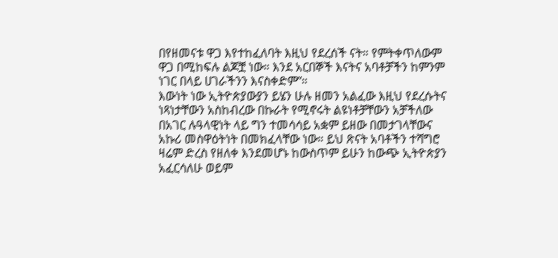በየዘመናቱ ዋጋ እየተከፈለባት እዚህ የደረሰች ናት። የምትቀጥለውም ዋጋ በሚከፍሉ ልጆቿ ነው። እንደ አርበኞች እናትና አባቶቻችን ከምንም ነገር በላይ ሀገራችንን እናስቀድም”።
እውነት ነው ኢትዮጵያውያን ይሄን ሁሉ ዘመን አልፈው እዚህ የደረሱትና ነጻነታቸውን አስከብረው በኩራት የሚኖሩት ልዩነቶቻቸውን አቻችለው በአገር ሉዓላዊነት ላይ ግን ተመሳሳይ አቋም ይዘው በመታገላቸውና አኩሪ መስዋዕትነት በመክፈላቸው ነው። ይህ ጽናት አባቶችን ተሻግሮ ዛሬም ድረስ የዘለቀ እንደመሆኑ ከውስጥም ይሁን ከውጭ ኢትዮጵያን አፈርሳለሁ ወይም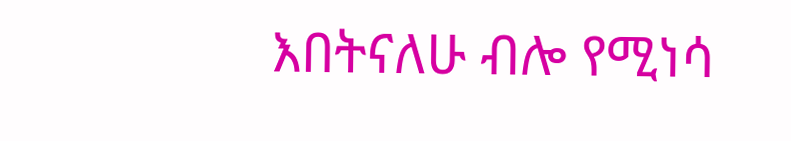እበትናለሁ ብሎ የሚነሳ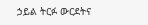ኃይል ትርፉ ውርደትና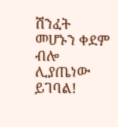ሽንፈት መሆኑን ቀደም ብሎ ሊያጤነው ይገባል!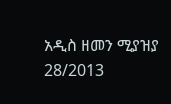አዲስ ዘመን ሚያዝያ 28/2013